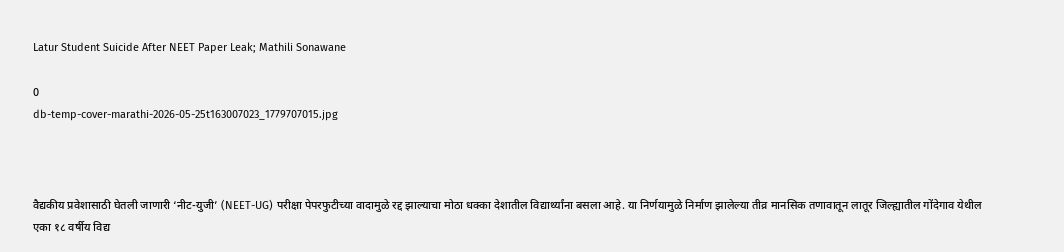Latur Student Suicide After NEET Paper Leak; Mathili Sonawane

0
db-temp-cover-marathi-2026-05-25t163007023_1779707015.jpg



वैद्यकीय प्रवेशासाठी घेतली जाणारी ‘नीट-युजी’ (NEET-UG) परीक्षा पेपरफुटीच्या वादामुळे रद्द झाल्याचा मोठा धक्का देशातील विद्यार्थ्यांना बसला आहे. या निर्णयामुळे निर्माण झालेल्या तीव्र मानसिक तणावातून लातूर जिल्ह्यातील गोंदेगाव येथील एका १८ वर्षीय विद्य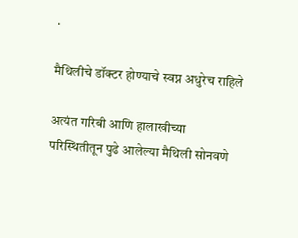.

मैथिलीचे डॉक्टर होण्याचे स्वप्न अधुरेच राहिले

अत्यंत गरिबी आणि हालाखीच्या परिस्थितीतून पुढे आलेल्या मैथिली सोनवणे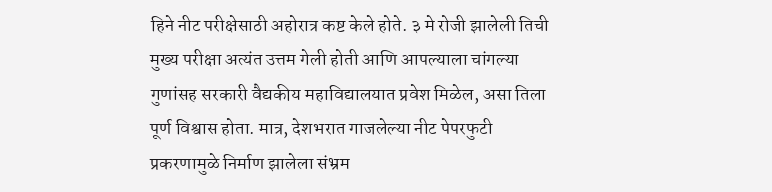हिने नीट परीक्षेसाठी अहोरात्र कष्ट केले होते. ३ मे रोजी झालेली तिची मुख्य परीक्षा अत्यंत उत्तम गेली होती आणि आपल्याला चांगल्या गुणांसह सरकारी वैद्यकीय महाविद्यालयात प्रवेश मिळेल, असा तिला पूर्ण विश्वास होता. मात्र, देशभरात गाजलेल्या नीट पेपरफुटी प्रकरणामुळे निर्माण झालेला संभ्रम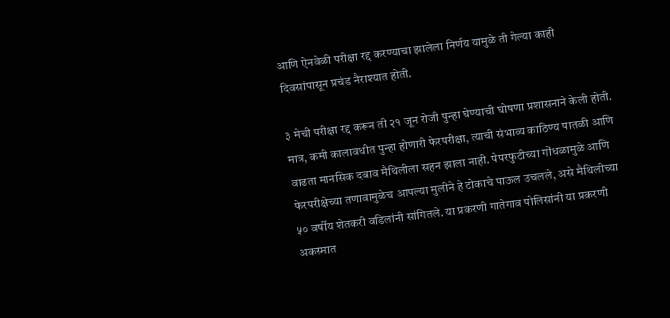आणि ऐनवेळी परीक्षा रद्द करण्याचा झालेला निर्णय यामुळे ती गेल्या काही दिवसांपासून प्रचंड नैराश्यात होती.

३ मेची परीक्षा रद्द करून ती २१ जून रोजी पुन्हा घेण्याची घोषणा प्रशासनाने केली होती. मात्र, कमी कालावधीत पुन्हा होणारी फेरपरीक्षा, त्याची संभाव्य काठिण्य पातळी आणि वाढता मानसिक दबाव मैथिलीला सहन झाला नाही. पेपरफुटीच्या गोंधळामुळे आणि फेरपरीक्षेच्या तणावामुळेच आपल्या मुलीने हे टोकाचे पाऊल उचलले, असे मैथिलीच्या ५० वर्षीय शेतकरी वडिलांनी सांगितले. या प्रकरणी गातेगाव पोलिसांनी या प्रकरणी अकस्मात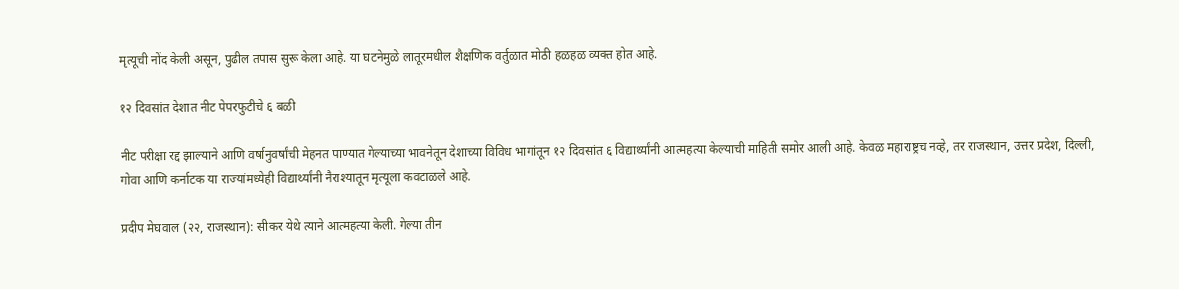मृत्यूची नोंद केली असून, पुढील तपास सुरू केला आहे. या घटनेमुळे लातूरमधील शैक्षणिक वर्तुळात मोठी हळहळ व्यक्त होत आहे.

१२ दिवसांत देशात नीट पेपरफुटीचे ६ बळी

नीट परीक्षा रद्द झाल्याने आणि वर्षानुवर्षांची मेहनत पाण्यात गेल्याच्या भावनेतून देशाच्या विविध भागांतून १२ दिवसांत ६ विद्यार्थ्यांनी आत्महत्या केल्याची माहिती समोर आली आहे. केवळ महाराष्ट्रच नव्हे, तर राजस्थान, उत्तर प्रदेश, दिल्ली, गोवा आणि कर्नाटक या राज्यांमध्येही विद्यार्थ्यांनी नैराश्यातून मृत्यूला कवटाळले आहे.

प्रदीप मेघवाल (२२, राजस्थान): सीकर येथे त्याने आत्महत्या केली. गेल्या तीन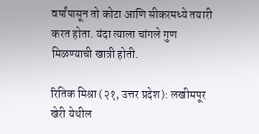वर्षांपासून तो कोटा आणि सीकरमध्ये तयारी करत होता. यंदा त्याला चांगले गुण मिळण्याची खात्री होती.

रितिक मिश्रा (२१, उत्तर प्रदेश): लखीमपूर खेरी येथील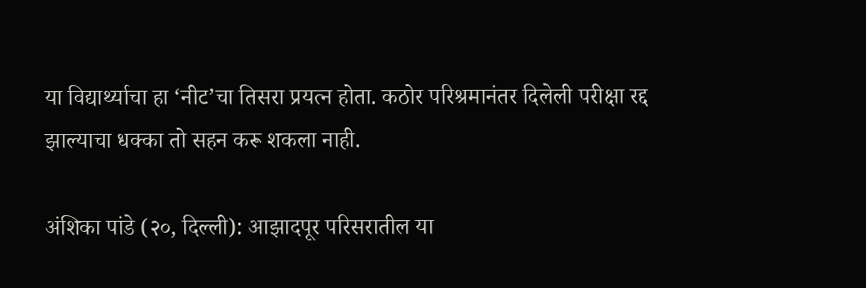या विद्यार्थ्याचा हा ‘नीट’चा तिसरा प्रयत्न होता. कठोर परिश्रमानंतर दिलेली परीक्षा रद्द झाल्याचा धक्का तो सहन करू शकला नाही.

अंशिका पांडे (२०, दिल्ली): आझादपूर परिसरातील या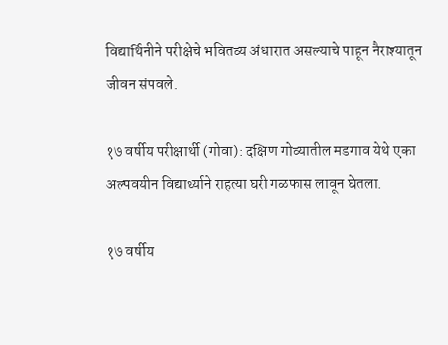विद्यार्थिनीने परीक्षेचे भवितव्य अंधारात असल्याचे पाहून नैराश्यातून जीवन संपवले.

१७ वर्षीय परीक्षार्थी (गोवा): दक्षिण गोव्यातील मडगाव येथे एका अल्पवयीन विद्यार्थ्याने राहत्या घरी गळफास लावून घेतला.

१७ वर्षीय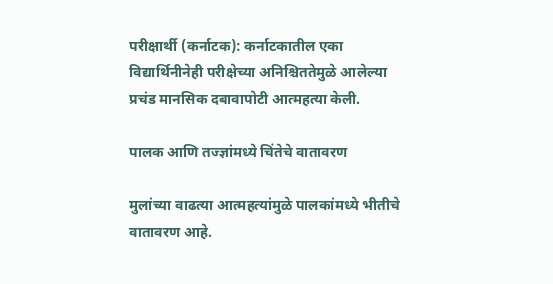परीक्षार्थी (कर्नाटक): कर्नाटकातील एका विद्यार्थिनीनेही परीक्षेच्या अनिश्चिततेमुळे आलेल्या प्रचंड मानसिक दबावापोटी आत्महत्या केली.

पालक आणि तज्ज्ञांमध्ये चिंतेचे वातावरण

मुलांच्या वाढत्या आत्महत्यांमुळे पालकांमध्ये भीतीचे वातावरण आहे.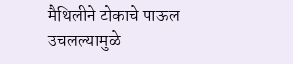मैथिलीने टोकाचे पाऊल उचलल्यामुळे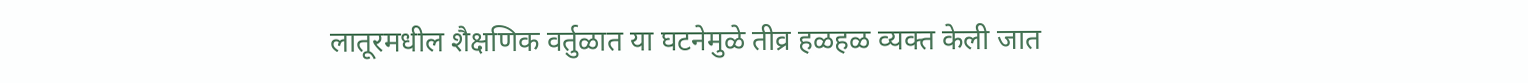लातूरमधील शैक्षणिक वर्तुळात या घटनेमुळे तीव्र हळहळ व्यक्त केली जात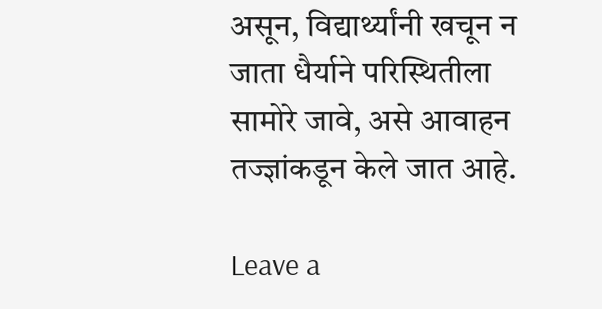असून, विद्यार्थ्यांनी खचून न जाता धैर्याने परिस्थितीला सामोरे जावे, असे आवाहन तज्ज्ञांकडून केले जात आहे.

Leave a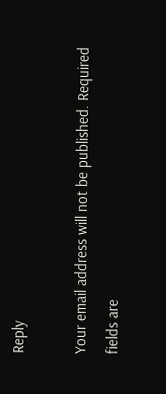Reply

Your email address will not be published. Required fields are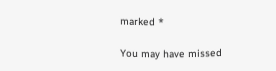marked *

You may have missed